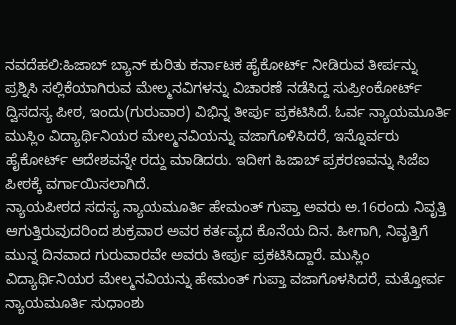ನವದೆಹಲಿ:ಹಿಜಾಬ್ ಬ್ಯಾನ್ ಕುರಿತು ಕರ್ನಾಟಕ ಹೈಕೋರ್ಟ್ ನೀಡಿರುವ ತೀರ್ಪನ್ನು ಪ್ರಶ್ನಿಸಿ ಸಲ್ಲಿಕೆಯಾಗಿರುವ ಮೇಲ್ಮನವಿಗಳನ್ನು ವಿಚಾರಣೆ ನಡೆಸಿದ್ದ ಸುಪ್ರೀಂಕೋರ್ಟ್‌ ದ್ವಿಸದಸ್ಯ ಪೀಠ, ಇಂದು(ಗುರುವಾರ) ವಿಭಿನ್ನ ತೀರ್ಪು ಪ್ರಕಟಿಸಿದೆ. ಓರ್ವ ನ್ಯಾಯಮೂರ್ತಿ ಮುಸ್ಲಿಂ ವಿದ್ಯಾರ್ಥಿನಿಯರ ಮೇಲ್ಮನವಿಯನ್ನು ವಜಾಗೊಳಿಸಿದರೆ, ಇನ್ನೊರ್ವರು ಹೈಕೋರ್ಟ್ ಆದೇಶವನ್ನೇ ರದ್ದು ಮಾಡಿದರು. ಇದೀಗ ಹಿಜಾಬ್ ಪ್ರಕರಣವನ್ನು ಸಿಜೆಐ ಪೀಠಕ್ಕೆ ವರ್ಗಾಯಿಸಲಾಗಿದೆ.
ನ್ಯಾಯಪೀಠದ ಸದಸ್ಯ ನ್ಯಾಯಮೂರ್ತಿ ಹೇಮಂತ್ ಗುಪ್ತಾ ಅವರು ಅ.16ರಂದು ನಿವೃತ್ತಿ ಆಗುತ್ತಿರುವುದರಿಂದ ಶುಕ್ರವಾರ ಅವರ ಕರ್ತವ್ಯದ ಕೊನೆಯ ದಿನ. ಹೀಗಾಗಿ, ನಿವೃತ್ತಿಗೆ ಮುನ್ನ ದಿನವಾದ ಗುರುವಾರವೇ ಅವರು ತೀರ್ಪು ಪ್ರಕಟಿಸಿದ್ದಾರೆ. ಮುಸ್ಲಿಂ ವಿದ್ಯಾರ್ಥಿನಿಯರ ಮೇಲ್ಮನವಿಯನ್ನು ಹೇಮಂತ್ ಗುಪ್ತಾ ವಜಾಗೊಳಸಿದರೆ, ಮತ್ತೋರ್ವ ನ್ಯಾಯಮೂರ್ತಿ ಸುಧಾಂಶು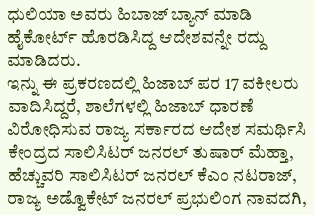ಧುಲಿಯಾ ಅವರು ಹಿಬಾಜ್ ಬ್ಯಾನ್ ಮಾಡಿ ಹೈಕೋರ್ಟ್ ಹೊರಡಿಸಿದ್ದ ಆದೇಶವನ್ನೇ ರದ್ದು ಮಾಡಿದರು.
ಇನ್ನು ಈ ಪ್ರಕರಣದಲ್ಲಿ ಹಿಜಾಬ್ ಪರ 17 ವಕೀಲರು ವಾದಿಸಿದ್ದರೆ, ಶಾಲೆಗಳಲ್ಲಿ ಹಿಜಾಬ್ ಧಾರಣೆ ವಿರೋಧಿಸುವ ರಾಜ್ಯ ಸರ್ಕಾರದ ಆದೇಶ ಸಮರ್ಥಿಸಿ ಕೇಂದ್ರದ ಸಾಲಿಸಿಟರ್ ಜನರಲ್ ತುಷಾರ್ ಮೆಹ್ತಾ, ಹೆಚ್ಚುವರಿ ಸಾಲಿಸಿಟರ್ ಜನರಲ್ ಕೆಎಂ ನಟರಾಜ್, ರಾಜ್ಯ ಅಡ್ವೊಕೇಟ್ ಜನರಲ್ ಪ್ರಭುಲಿಂಗ ನಾವದಗಿ,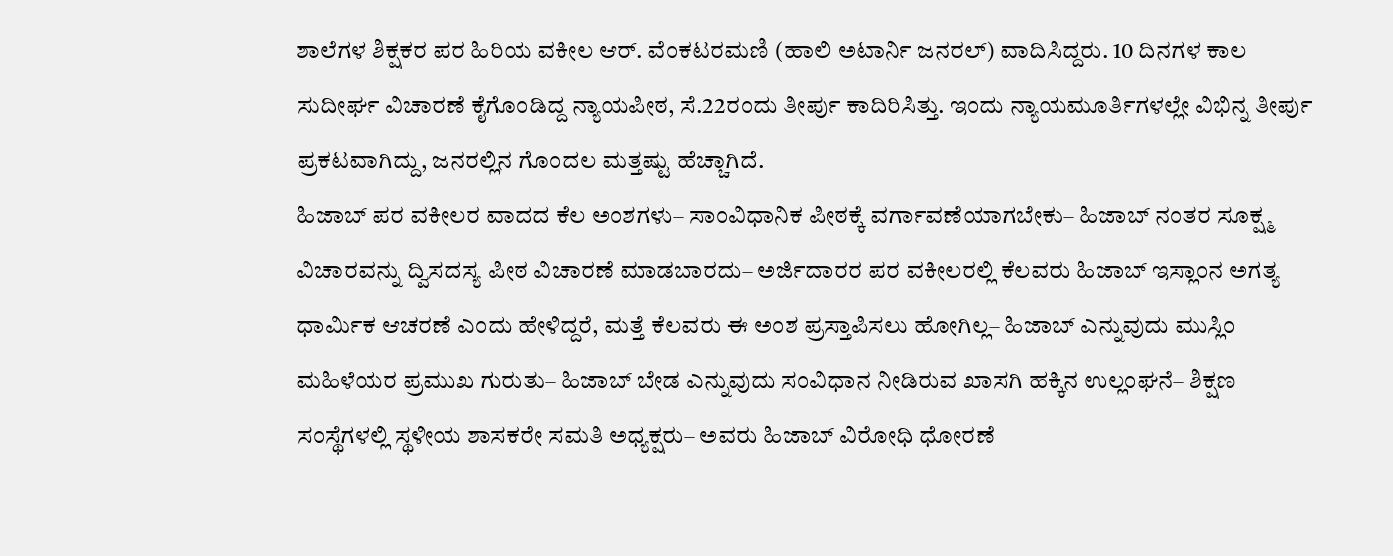ಶಾಲೆಗಳ ಶಿಕ್ಷಕರ ಪರ ಹಿರಿಯ ವಕೀಲ ಆರ್. ವೆಂಕಟರಮಣಿ (ಹಾಲಿ ಅಟಾರ್ನಿ ಜನರಲ್) ವಾದಿಸಿದ್ದರು. 10 ದಿನಗಳ ಕಾಲ ಸುದೀರ್ಘ ವಿಚಾರಣೆ ಕೈಗೊಂಡಿದ್ದ ನ್ಯಾಯಪೀಠ, ಸೆ.22ರಂದು ತೀರ್ಪು ಕಾದಿರಿಸಿತ್ತು. ಇಂದು ನ್ಯಾಯಮೂರ್ತಿಗಳಲ್ಲೇ ವಿಭಿನ್ನ ತೀರ್ಪು ಪ್ರಕಟವಾಗಿದ್ದು, ಜನರಲ್ಲಿನ ಗೊಂದಲ ಮತ್ತಷ್ಟು ಹೆಚ್ಚಾಗಿದೆ.
ಹಿಜಾಬ್‌ ಪರ ವಕೀಲರ ವಾದದ ಕೆಲ ಅಂಶಗಳು– ಸಾಂವಿಧಾನಿಕ ಪೀಠಕ್ಕೆ ವರ್ಗಾವಣೆಯಾಗಬೇಕು– ಹಿಜಾಬ್‌ ನಂತರ ಸೂಕ್ಷ್ಮ ವಿಚಾರವನ್ನು ದ್ವಿಸದಸ್ಯ ಪೀಠ ವಿಚಾರಣೆ ಮಾಡಬಾರದು– ಅರ್ಜಿದಾರರ ಪರ ವಕೀಲರಲ್ಲಿ ಕೆಲವರು ಹಿಜಾಬ್‌ ಇಸ್ಲಾಂನ ಅಗತ್ಯ ಧಾರ್ಮಿಕ ಆಚರಣೆ ಎಂದು ಹೇಳಿದ್ದರೆ, ಮತ್ತೆ ಕೆಲವರು ಈ ಅಂಶ ಪ್ರಸ್ತಾಪಿಸಲು ಹೋಗಿಲ್ಲ– ಹಿಜಾಬ್‌ ಎನ್ನುವುದು ಮುಸ್ಲಿಂ ಮಹಿಳೆಯರ ಪ್ರಮುಖ ಗುರುತು– ಹಿಜಾಬ್‌ ಬೇಡ ಎನ್ನುವುದು ಸಂವಿಧಾನ ನೀಡಿರುವ ಖಾಸಗಿ ಹಕ್ಕಿನ ಉಲ್ಲಂಘನೆ– ಶಿಕ್ಷಣ ಸಂಸ್ಥೆಗಳಲ್ಲಿ ಸ್ಥಳೀಯ ಶಾಸಕರೇ ಸಮತಿ ಅಧ್ಯಕ್ಷರು– ಅವರು ಹಿಜಾಬ್‌ ವಿರೋಧಿ ಧೋರಣೆ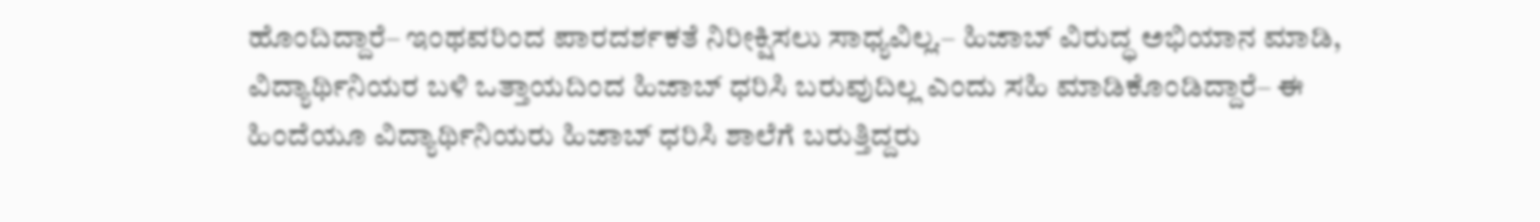ಹೊಂದಿದ್ದಾರೆ– ಇಂಥವರಿಂದ ಪಾರದರ್ಶಕತೆ ನಿರೀಕ್ಷಿಸಲು ಸಾಧ್ಯವಿಲ್ಲ.– ಹಿಜಾಬ್‌ ವಿರುದ್ಧ ಅಭಿಯಾನ ಮಾಡಿ, ವಿದ್ಯಾರ್ಥಿನಿಯರ ಬಳಿ ಒತ್ತಾಯದಿಂದ ಹಿಜಾಬ್‌ ಧರಿಸಿ ಬರುವುದಿಲ್ಲ ಎಂದು ಸಹಿ ಮಾಡಿಕೊಂಡಿದ್ದಾರೆ– ಈ ಹಿಂದೆಯೂ ವಿದ್ಯಾರ್ಥಿನಿಯರು ಹಿಜಾಬ್‌ ಧರಿಸಿ ಶಾಲೆಗೆ ಬರುತ್ತಿದ್ದರು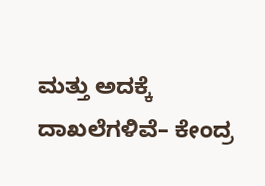ಮತ್ತು ಅದಕ್ಕೆ ದಾಖಲೆಗಳಿವೆ– ಕೇಂದ್ರ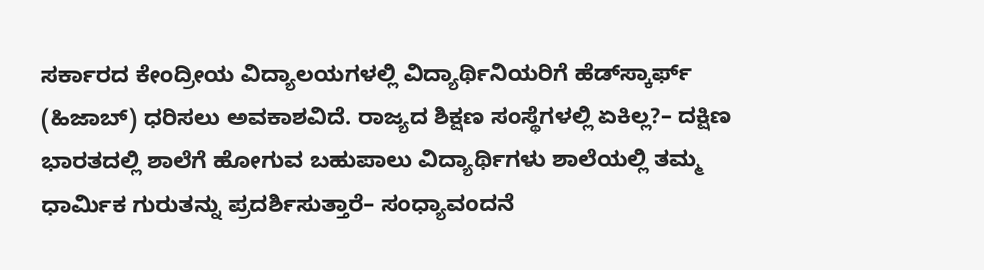ಸರ್ಕಾರದ ಕೇಂದ್ರೀಯ ವಿದ್ಯಾಲಯಗಳಲ್ಲಿ ವಿದ್ಯಾರ್ಥಿನಿಯರಿಗೆ ಹೆಡ್‌ಸ್ಕಾರ್ಫ್‌ (ಹಿಜಾಬ್) ಧರಿಸಲು ಅವಕಾಶವಿದೆ. ರಾಜ್ಯದ ಶಿಕ್ಷಣ ಸಂಸ್ಥೆಗಳಲ್ಲಿ ಏಕಿಲ್ಲ?– ದಕ್ಷಿಣ ಭಾರತದಲ್ಲಿ ಶಾಲೆಗೆ ಹೋಗುವ ಬಹುಪಾಲು ವಿದ್ಯಾರ್ಥಿಗಳು ಶಾಲೆಯಲ್ಲಿ ತಮ್ಮ ಧಾರ್ಮಿಕ ಗುರುತನ್ನು ಪ್ರದರ್ಶಿಸುತ್ತಾರೆ– ಸಂಧ್ಯಾವಂದನೆ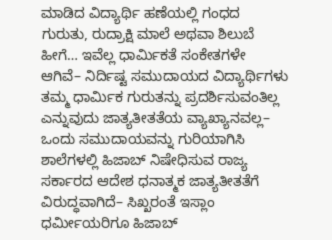ಮಾಡಿದ ವಿದ್ಯಾರ್ಥಿ ಹಣೆಯಲ್ಲಿ ಗಂಧದ ಗುರುತು, ರುದ್ರಾಕ್ಷಿ ಮಾಲೆ ಅಥವಾ ಶಿಲುಬೆ ಹೀಗೆ… ಇವೆಲ್ಲ ಧಾರ್ಮಿಕತೆ ಸಂಕೇತಗಳೇ ಆಗಿವೆ– ನಿರ್ದಿಷ್ಟ ಸಮುದಾಯದ ವಿದ್ಯಾರ್ಥಿಗಳು ತಮ್ಮ ಧಾರ್ಮಿಕ ಗುರುತನ್ನು ಪ್ರದರ್ಶಿಸುವಂತಿಲ್ಲ ಎನ್ನುವುದು ಜಾತ್ಯತೀತತೆಯ ವ್ಯಾಖ್ಯಾನವಲ್ಲ– ಒಂದು ಸಮುದಾಯವನ್ನು ಗುರಿಯಾಗಿಸಿ ಶಾಲೆಗಳಲ್ಲಿ ಹಿಜಾಬ್‌ ನಿಷೇಧಿಸುವ ರಾಜ್ಯ ಸರ್ಕಾರದ ಆದೇಶ ಧನಾತ್ಮಕ ಜಾತ್ಯತೀತತೆಗೆ ವಿರುದ್ಧವಾಗಿದೆ– ಸಿಖ್ಖರಂತೆ ಇಸ್ಲಾಂ ಧರ್ಮೀಯರಿಗೂ ಹಿಜಾಬ್‌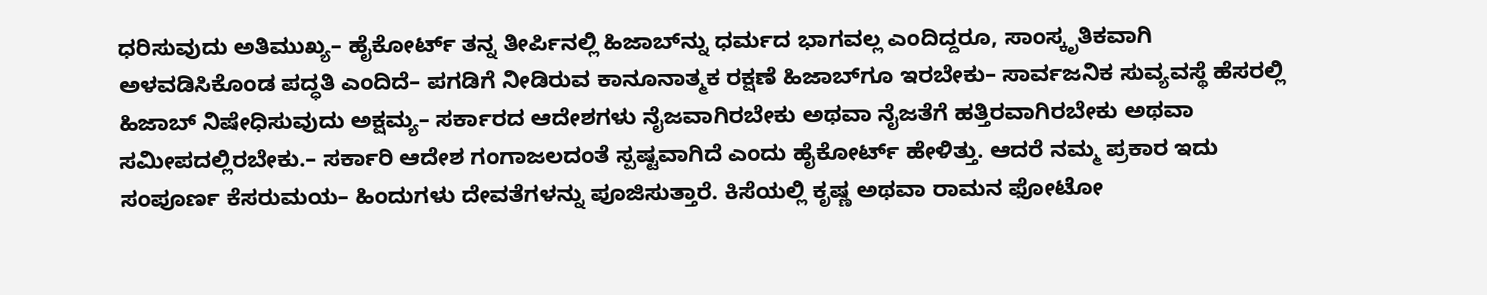ಧರಿಸುವುದು ಅತಿಮುಖ್ಯ– ಹೈಕೋರ್ಟ್‌ ತನ್ನ ತೀರ್ಪಿನಲ್ಲಿ ಹಿಜಾಬ್‌ನ್ನು ಧರ್ಮದ ಭಾಗವಲ್ಲ ಎಂದಿದ್ದರೂ, ಸಾಂಸ್ಕೃತಿಕವಾಗಿ ಅಳವಡಿಸಿಕೊಂಡ ಪದ್ಧತಿ ಎಂದಿದೆ– ಪಗಡಿಗೆ ನೀಡಿರುವ ಕಾನೂನಾತ್ಮಕ ರಕ್ಷಣೆ ಹಿಜಾಬ್‌ಗೂ ಇರಬೇಕು– ಸಾರ್ವಜನಿಕ ಸುವ್ಯವಸ್ಥೆ ಹೆಸರಲ್ಲಿ ಹಿಜಾಬ್‌ ನಿಷೇಧಿಸುವುದು ಅಕ್ಷಮ್ಯ– ಸರ್ಕಾರದ ಆದೇಶಗಳು ನೈಜವಾಗಿರಬೇಕು ಅಥವಾ ನೈಜತೆಗೆ ಹತ್ತಿರವಾಗಿರಬೇಕು ಅಥವಾ ಸಮೀಪದಲ್ಲಿರಬೇಕು.– ಸರ್ಕಾರಿ ಆದೇಶ ಗಂಗಾಜಲದಂತೆ ಸ್ಪಷ್ಟವಾಗಿದೆ ಎಂದು ಹೈಕೋರ್ಟ್ ಹೇಳಿತ್ತು. ಆದರೆ ನಮ್ಮ ಪ್ರಕಾರ ಇದು ಸಂಪೂರ್ಣ ಕೆಸರುಮಯ– ಹಿಂದುಗಳು ದೇವತೆಗಳನ್ನು ಪೂಜಿಸುತ್ತಾರೆ. ಕಿಸೆಯಲ್ಲಿ ಕೃಷ್ಣ ಅಥವಾ ರಾಮನ ಫೋಟೋ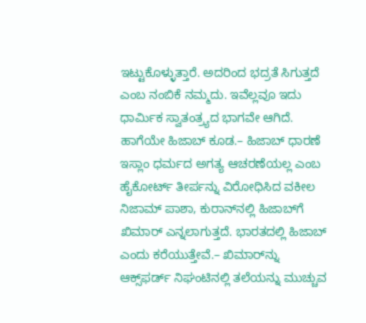ಇಟ್ಟುಕೊಳ್ಳುತ್ತಾರೆ. ಅದರಿಂದ ಭದ್ರತೆ ಸಿಗುತ್ತದೆ ಎಂಬ ನಂಬಿಕೆ ನಮ್ಮದು. ಇವೆಲ್ಲವೂ ಇದು ಧಾರ್ಮಿಕ ಸ್ವಾತಂತ್ರ್ಯದ ಭಾಗವೇ ಆಗಿದೆ. ಹಾಗೆಯೇ ಹಿಜಾಬ್‌ ಕೂಡ.– ಹಿಜಾಬ್‌ ಧಾರಣೆ ಇಸ್ಲಾಂ ಧರ್ಮದ ಅಗತ್ಯ ಆಚರಣೆಯಲ್ಲ ಎಂಬ ಹೈಕೋರ್ಟ್‌ ತೀರ್ಪನ್ನು ವಿರೋಧಿಸಿದ ವಕೀಲ ನಿಜಾಮ್‌ ಪಾಶಾ, ಕುರಾನ್‌ನಲ್ಲಿ ಹಿಜಾಬ್‌ಗೆ ಖಿಮಾರ್‌ ಎನ್ನಲಾಗುತ್ತದೆ. ಭಾರತದಲ್ಲಿ ಹಿಜಾಬ್‌ ಎಂದು ಕರೆಯುತ್ತೇವೆ.– ಖಿಮಾರ್‌ನ್ನು ಆಕ್ಸ್‌ಫರ್ಡ್‌ ನಿಘಂಟಿನಲ್ಲಿ ತಲೆಯನ್ನು ಮುಚ್ಚುವ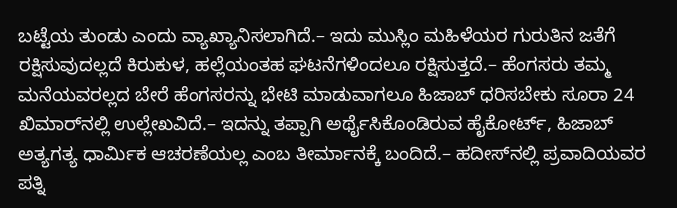ಬಟ್ಟೆಯ ತುಂಡು ಎಂದು ವ್ಯಾಖ್ಯಾನಿಸಲಾಗಿದೆ.– ಇದು ಮುಸ್ಲಿಂ ಮಹಿಳೆಯರ ಗುರುತಿನ ಜತೆಗೆ ರಕ್ಷಿಸುವುದಲ್ಲದೆ ಕಿರುಕುಳ, ಹಲ್ಲೆಯಂತಹ ಘಟನೆಗಳಿಂದಲೂ ರಕ್ಷಿಸುತ್ತದೆ.– ಹೆಂಗಸರು ತಮ್ಮ ಮನೆಯವರಲ್ಲದ ಬೇರೆ ಹೆಂಗಸರನ್ನು ಭೇಟಿ ಮಾಡುವಾಗಲೂ ಹಿಜಾಬ್‌ ಧರಿಸಬೇಕು ಸೂರಾ 24 ಖಿಮಾರ್‌ನಲ್ಲಿ ಉಲ್ಲೇಖವಿದೆ.– ಇದನ್ನು ತಪ್ಪಾಗಿ ಅರ್ಥೈಸಿಕೊಂಡಿರುವ ಹೈಕೋರ್ಟ್‌, ಹಿಜಾಬ್‌ ಅತ್ಯಗತ್ಯ ಧಾರ್ಮಿಕ ಆಚರಣೆಯಲ್ಲ ಎಂಬ ತೀರ್ಮಾನಕ್ಕೆ ಬಂದಿದೆ.– ಹದೀಸ್‌ನಲ್ಲಿ ಪ್ರವಾದಿಯವರ ಪತ್ನಿ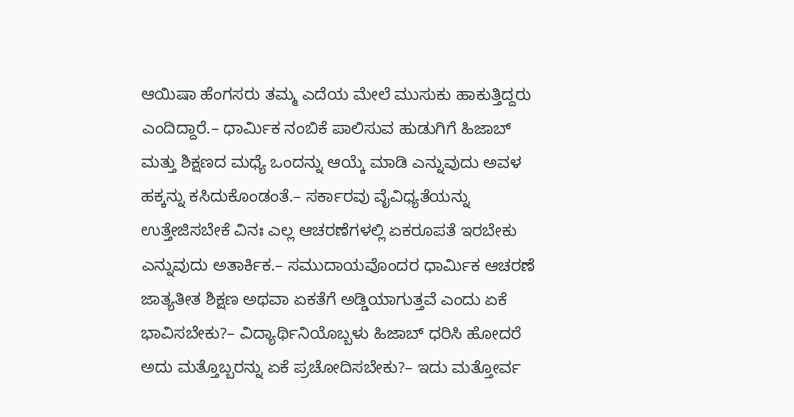ಆಯಿಷಾ ಹೆಂಗಸರು ತಮ್ಮ ಎದೆಯ ಮೇಲೆ ಮುಸುಕು ಹಾಕುತ್ತಿದ್ದರು ಎಂದಿದ್ದಾರೆ.– ಧಾರ್ಮಿಕ ನಂಬಿಕೆ ಪಾಲಿಸುವ ಹುಡುಗಿಗೆ ಹಿಜಾಬ್‌ ಮತ್ತು ಶಿಕ್ಷಣದ ಮಧ್ಯೆ ಒಂದನ್ನು ಆಯ್ಕೆ ಮಾಡಿ ಎನ್ನುವುದು ಅವಳ ಹಕ್ಕನ್ನು ಕಸಿದುಕೊಂಡಂತೆ.– ಸರ್ಕಾರವು ವೈವಿಧ್ಯತೆಯನ್ನು ಉತ್ತೇಜಿಸಬೇಕೆ ವಿನಃ ಎಲ್ಲ ಆಚರಣೆಗಳಲ್ಲಿ ಏಕರೂಪತೆ ಇರಬೇಕು ಎನ್ನುವುದು ಅತಾರ್ಕಿಕ.– ಸಮುದಾಯವೊಂದರ ಧಾರ್ಮಿಕ ಆಚರಣೆ ಜಾತ್ಯತೀತ ಶಿಕ್ಷಣ ಅಥವಾ ಏಕತೆಗೆ ಅಡ್ಡಿಯಾಗುತ್ತವೆ ಎಂದು ಏಕೆ ಭಾವಿಸಬೇಕು?– ವಿದ್ಯಾರ್ಥಿನಿಯೊಬ್ಬಳು ಹಿಜಾಬ್‌ ಧರಿಸಿ ಹೋದರೆ ಅದು ಮತ್ತೊಬ್ಬರನ್ನು ಏಕೆ ಪ್ರಚೋದಿಸಬೇಕು?– ಇದು ಮತ್ತೋರ್ವ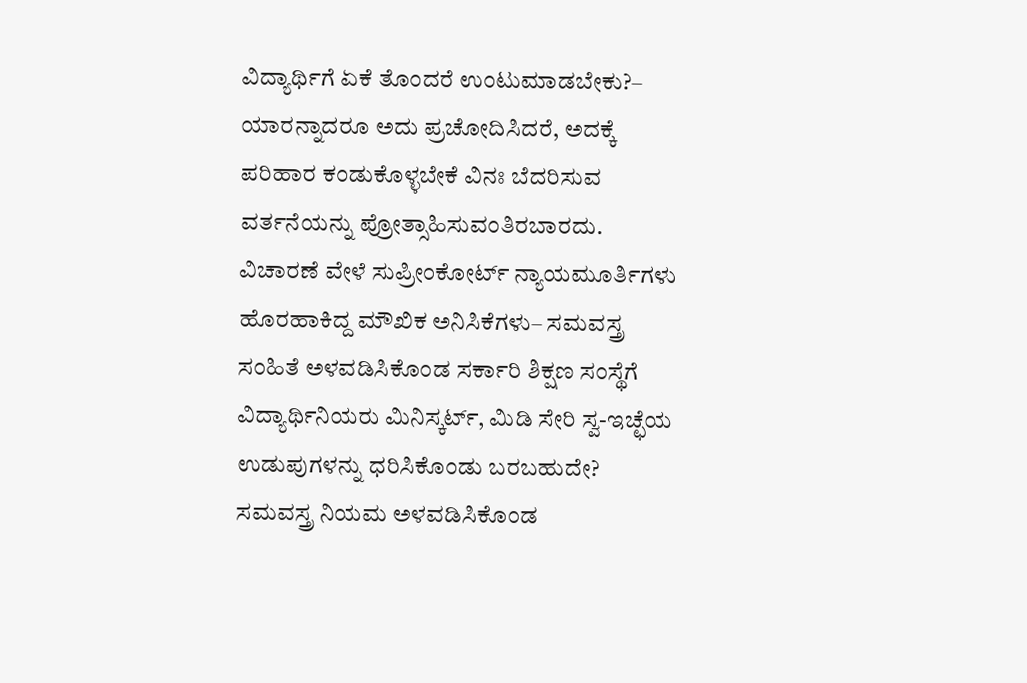ವಿದ್ಯಾರ್ಥಿಗೆ ಏಕೆ ತೊಂದರೆ ಉಂಟುಮಾಡಬೇಕು?– ಯಾರನ್ನಾದರೂ ಅದು ಪ್ರಚೋದಿಸಿದರೆ, ಅದಕ್ಕೆ ಪರಿಹಾರ ಕಂಡುಕೊಳ್ಳಬೇಕೆ ವಿನಃ ಬೆದರಿಸುವ ವರ್ತನೆಯನ್ನು ಪ್ರೋತ್ಸಾಹಿಸುವಂತಿರಬಾರದು.
ವಿಚಾರಣೆ ವೇಳೆ ಸುಪ್ರೀಂಕೋರ್ಟ್‌ ನ್ಯಾಯಮೂರ್ತಿಗಳು ಹೊರಹಾಕಿದ್ದ ಮೌಖಿಕ ಅನಿಸಿಕೆಗಳು– ಸಮವಸ್ತ್ರ ಸಂಹಿತೆ ಅಳವಡಿಸಿಕೊಂಡ ಸರ್ಕಾರಿ ಶಿಕ್ಷಣ ಸಂಸ್ಥೆಗೆ ವಿದ್ಯಾರ್ಥಿನಿಯರು ಮಿನಿಸ್ಕರ್ಟ್‌, ಮಿಡಿ ಸೇರಿ ಸ್ವ-ಇಚ್ಛೆಯ ಉಡುಪುಗಳನ್ನು ಧರಿಸಿಕೊಂಡು ಬರಬಹುದೇ? ಸಮವಸ್ತ್ರ ನಿಯಮ ಅಳವಡಿಸಿಕೊಂಡ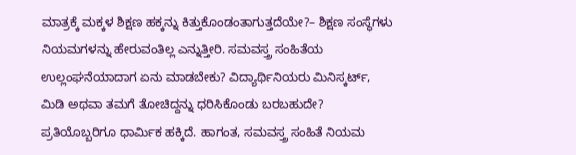ಮಾತ್ರಕ್ಕೆ ಮಕ್ಕಳ ಶಿಕ್ಷಣ ಹಕ್ಕನ್ನು ಕಿತ್ತುಕೊಂಡಂತಾಗುತ್ತದೆಯೇ?– ಶಿಕ್ಷಣ ಸಂಸ್ಥೆಗಳು ನಿಯಮಗಳನ್ನು ಹೇರುವಂತಿಲ್ಲ ಎನ್ನುತ್ತೀರಿ. ಸಮವಸ್ತ್ರ ಸಂಹಿತೆಯ ಉಲ್ಲಂಘನೆಯಾದಾಗ ಏನು ಮಾಡಬೇಕು? ವಿದ್ಯಾರ್ಥಿನಿಯರು ಮಿನಿಸ್ಕರ್ಟ್‌, ಮಿಡಿ ಅಥವಾ ತಮಗೆ ತೋಚಿದ್ದನ್ನು ಧರಿಸಿಕೊಂಡು ಬರಬಹುದೇ? ಪ್ರತಿಯೊಬ್ಬರಿಗೂ ಧಾರ್ಮಿಕ ಹಕ್ಕಿದೆ. ಹಾಗಂತ, ಸಮವಸ್ತ್ರ ಸಂಹಿತೆ ನಿಯಮ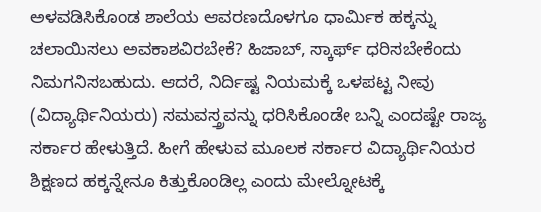ಅಳವಡಿಸಿಕೊಂಡ ಶಾಲೆಯ ಆವರಣದೊಳಗೂ ಧಾರ್ಮಿಕ ಹಕ್ಕನ್ನು ಚಲಾಯಿಸಲು ಅವಕಾಶವಿರಬೇಕೆ? ಹಿಜಾಬ್‌, ಸ್ಕಾರ್ಫ್‌ ಧರಿಸಬೇಕೆಂದು ನಿಮಗನಿಸಬಹುದು. ಆದರೆ, ನಿರ್ದಿಷ್ಟ ನಿಯಮಕ್ಕೆ ಒಳಪಟ್ಟ ನೀವು (ವಿದ್ಯಾರ್ಥಿನಿಯರು) ಸಮವಸ್ತ್ರವನ್ನು ಧರಿಸಿಕೊಂಡೇ ಬನ್ನಿ ಎಂದಷ್ಟೇ ರಾಜ್ಯ ಸರ್ಕಾರ ಹೇಳುತ್ತಿದೆ. ಹೀಗೆ ಹೇಳುವ ಮೂಲಕ ಸರ್ಕಾರ ವಿದ್ಯಾರ್ಥಿನಿಯರ ಶಿಕ್ಷಣದ ಹಕ್ಕನ್ನೇನೂ ಕಿತ್ತುಕೊಂಡಿಲ್ಲ ಎಂದು ಮೇಲ್ನೋಟಕ್ಕೆ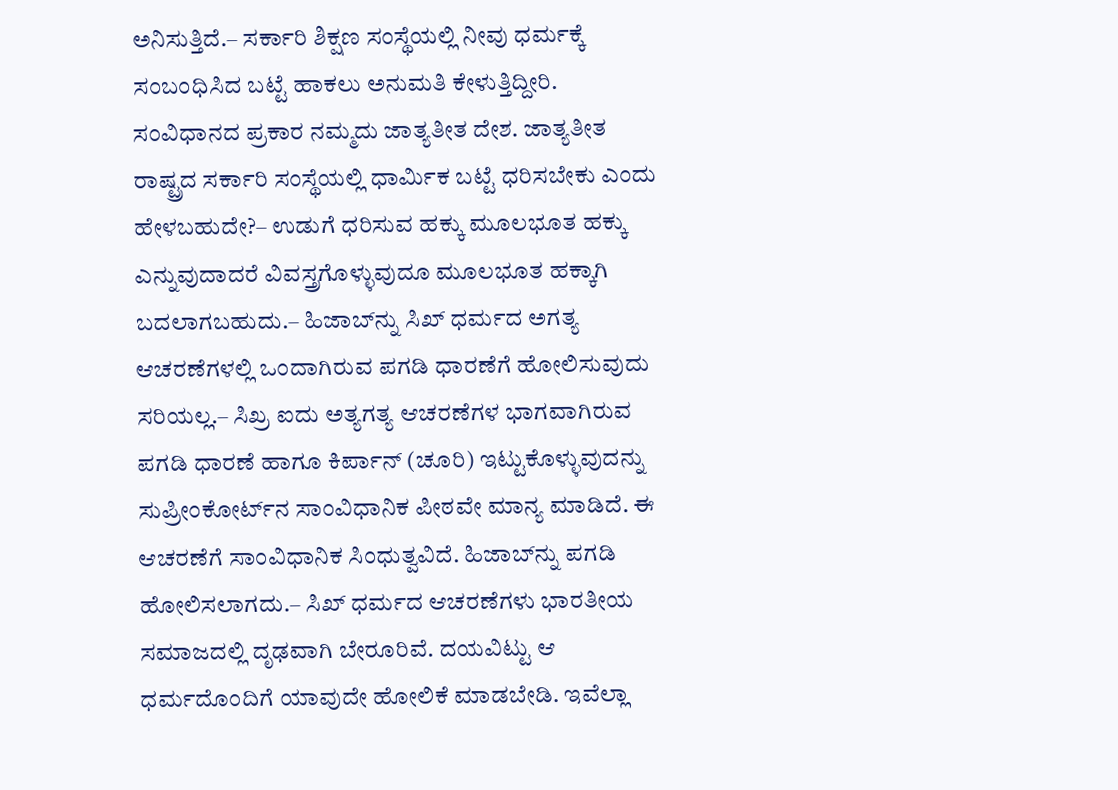ಅನಿಸುತ್ತಿದೆ.– ಸರ್ಕಾರಿ ಶಿಕ್ಷಣ ಸಂಸ್ಥೆಯಲ್ಲಿ ನೀವು ಧರ್ಮಕ್ಕೆ ಸಂಬಂಧಿಸಿದ ಬಟ್ಟೆ ಹಾಕಲು ಅನುಮತಿ ಕೇಳುತ್ತಿದ್ದೀರಿ. ಸಂವಿಧಾನದ ಪ್ರಕಾರ ನಮ್ಮದು ಜಾತ್ಯತೀತ ದೇಶ. ಜಾತ್ಯತೀತ ರಾಷ್ಟ್ರದ ಸರ್ಕಾರಿ ಸಂಸ್ಥೆಯಲ್ಲಿ ಧಾರ್ಮಿಕ ಬಟ್ಟೆ ಧರಿಸಬೇಕು ಎಂದು ಹೇಳಬಹುದೇ?– ಉಡುಗೆ ಧರಿಸುವ ಹಕ್ಕು ಮೂಲಭೂತ ಹಕ್ಕು ಎನ್ನುವುದಾದರೆ ವಿವಸ್ತ್ರಗೊಳ್ಳುವುದೂ ಮೂಲಭೂತ ಹಕ್ಕಾಗಿ ಬದಲಾಗಬಹುದು.– ಹಿಜಾಬ್‌ನ್ನು ಸಿಖ್ ಧರ್ಮದ ಅಗತ್ಯ ಆಚರಣೆಗಳಲ್ಲಿ ಒಂದಾಗಿರುವ ಪಗಡಿ ಧಾರಣೆಗೆ ಹೋಲಿಸುವುದು ಸರಿಯಲ್ಲ.– ಸಿಖ್ರ ಐದು ಅತ್ಯಗತ್ಯ ಆಚರಣೆಗಳ ಭಾಗವಾಗಿರುವ ಪಗಡಿ ಧಾರಣೆ ಹಾಗೂ ಕಿರ್ಪಾನ್‌ (ಚೂರಿ) ಇಟ್ಟುಕೊಳ್ಳುವುದನ್ನು ಸುಪ್ರೀಂಕೋರ್ಟ್‌ನ ಸಾಂವಿಧಾನಿಕ ಪೀಠವೇ ಮಾನ್ಯ ಮಾಡಿದೆ. ಈ ಆಚರಣೆಗೆ ಸಾಂವಿಧಾನಿಕ ಸಿಂಧುತ್ವವಿದೆ. ಹಿಜಾಬ್‌ನ್ನು ಪಗಡಿ ಹೋಲಿಸಲಾಗದು.– ಸಿಖ್ ಧರ್ಮದ ಆಚರಣೆಗಳು ಭಾರತೀಯ ಸಮಾಜದಲ್ಲಿ ದೃಢವಾಗಿ ಬೇರೂರಿವೆ. ದಯವಿಟ್ಟು ಆ ಧರ್ಮದೊಂದಿಗೆ ಯಾವುದೇ ಹೋಲಿಕೆ ಮಾಡಬೇಡಿ. ಇವೆಲ್ಲಾ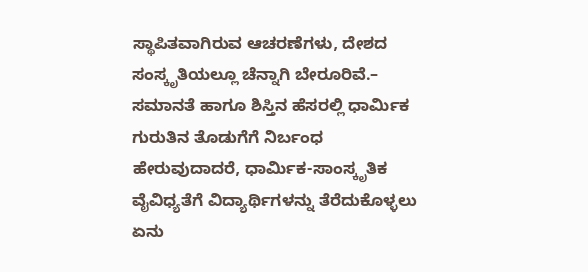ಸ್ಥಾಪಿತವಾಗಿರುವ ಆಚರಣೆಗಳು, ದೇಶದ ಸಂಸ್ಕೃತಿಯಲ್ಲೂ ಚೆನ್ನಾಗಿ ಬೇರೂರಿವೆ.– ಸಮಾನತೆ ಹಾಗೂ ಶಿಸ್ತಿನ ಹೆಸರಲ್ಲಿ ಧಾರ್ಮಿಕ ಗುರುತಿನ ತೊಡುಗೆಗೆ ನಿರ್ಬಂಧ ಹೇರುವುದಾದರೆ, ಧಾರ್ಮಿಕ-ಸಾಂಸ್ಕೃತಿಕ ವೈವಿಧ್ಯತೆಗೆ ವಿದ್ಯಾರ್ಥಿಗಳನ್ನು ತೆರೆದುಕೊಳ್ಳಲು ಏನು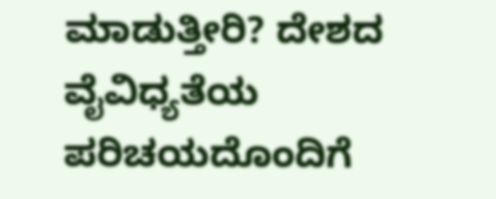ಮಾಡುತ್ತೀರಿ? ದೇಶದ ವೈವಿಧ್ಯತೆಯ ಪರಿಚಯದೊಂದಿಗೆ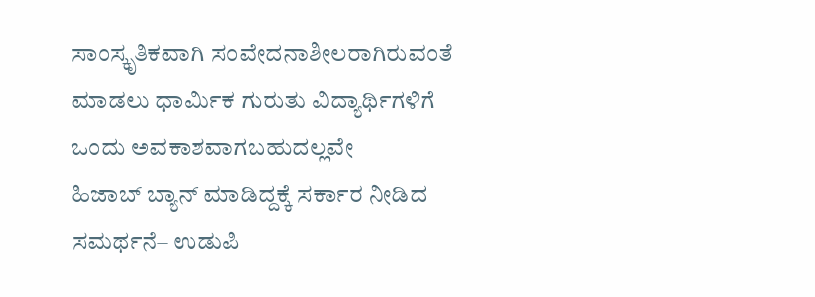ಸಾಂಸ್ಕೃತಿಕವಾಗಿ ಸಂವೇದನಾಶೀಲರಾಗಿರುವಂತೆ ಮಾಡಲು ಧಾರ್ಮಿಕ ಗುರುತು ವಿದ್ಯಾರ್ಥಿಗಳಿಗೆ ಒಂದು ಅವಕಾಶವಾಗಬಹುದಲ್ಲವೇ
ಹಿಜಾಬ್‌ ಬ್ಯಾನ್‌ ಮಾಡಿದ್ದಕ್ಕೆ ಸರ್ಕಾರ ನೀಡಿದ ಸಮರ್ಥನೆ– ಉಡುಪಿ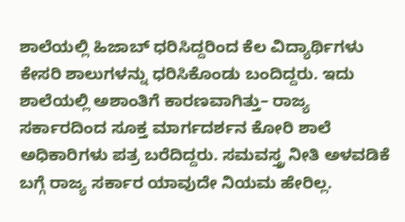ಶಾಲೆಯಲ್ಲಿ ಹಿಜಾಬ್‌ ಧರಿಸಿದ್ದರಿಂದ ಕೆಲ ವಿದ್ಯಾರ್ಥಿಗಳು ಕೇಸರಿ ಶಾಲುಗಳನ್ನು ಧರಿಸಿಕೊಂಡು ಬಂದಿದ್ದರು. ಇದು ಶಾಲೆಯಲ್ಲಿ ಅಶಾಂತಿಗೆ ಕಾರಣವಾಗಿತ್ತು– ರಾಜ್ಯ ಸರ್ಕಾರದಿಂದ ಸೂಕ್ತ ಮಾರ್ಗದರ್ಶನ ಕೋರಿ ಶಾಲೆ ಅಧಿಕಾರಿಗಳು ಪತ್ರ ಬರೆದಿದ್ದರು. ಸಮವಸ್ತ್ರ ನೀತಿ ಅಳವಡಿಕೆ ಬಗ್ಗೆ ರಾಜ್ಯ ಸರ್ಕಾರ ಯಾವುದೇ ನಿಯಮ ಹೇರಿಲ್ಲ.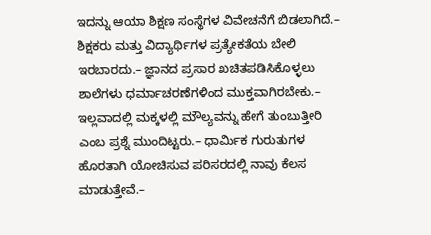ಇದನ್ನು ಆಯಾ ಶಿಕ್ಷಣ ಸಂಸ್ಥೆಗಳ ವಿವೇಚನೆಗೆ ಬಿಡಲಾಗಿದೆ.– ಶಿಕ್ಷಕರು ಮತ್ತು ವಿದ್ಯಾರ್ಥಿಗಳ ಪ್ರತ್ಯೇಕತೆಯ ಬೇಲಿ ಇರಬಾರದು.– ಜ್ಞಾನದ ಪ್ರಸಾರ ಖಚಿತಪಡಿಸಿಕೊಳ್ಳಲು ಶಾಲೆಗಳು ಧರ್ಮಾಚರಣೆಗಳಿಂದ ಮುಕ್ತವಾಗಿರಬೇಕು.– ಇಲ್ಲವಾದಲ್ಲಿ ಮಕ್ಕಳಲ್ಲಿ ಮೌಲ್ಯವನ್ನು ಹೇಗೆ ತುಂಬುತ್ತೀರಿ ಎಂಬ ಪ್ರಶ್ನೆ ಮುಂದಿಟ್ಟರು.– ಧಾರ್ಮಿಕ ಗುರುತುಗಳ ಹೊರತಾಗಿ ಯೋಚಿಸುವ ಪರಿಸರದಲ್ಲಿ ನಾವು ಕೆಲಸ ಮಾಡುತ್ತೇವೆ.–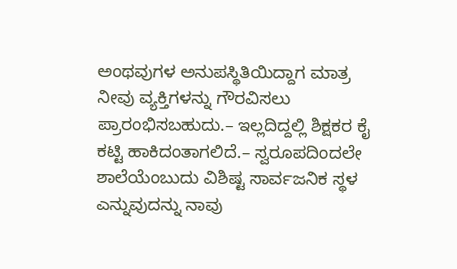ಅಂಥವುಗಳ ಅನುಪಸ್ಥಿತಿಯಿದ್ದಾಗ ಮಾತ್ರ ನೀವು ವ್ಯಕ್ತಿಗಳನ್ನು ಗೌರವಿಸಲು ಪ್ರಾರಂಭಿಸಬಹುದು.– ಇಲ್ಲದಿದ್ದಲ್ಲಿ ಶಿಕ್ಷಕರ ಕೈ ಕಟ್ಟಿ ಹಾಕಿದಂತಾಗಲಿದೆ.– ಸ್ವರೂಪದಿಂದಲೇ ಶಾಲೆಯೆಂಬುದು ವಿಶಿಷ್ಟ ಸಾರ್ವಜನಿಕ ಸ್ಥಳ ಎನ್ನುವುದನ್ನು ನಾವು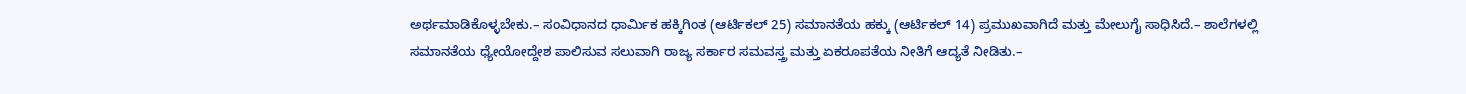ಅರ್ಥಮಾಡಿಕೊಳ್ಳಬೇಕು.– ಸಂವಿಧಾನದ ಧಾರ್ಮಿಕ ಹಕ್ಕಿಗಿಂತ (ಆರ್ಟಿಕಲ್‌ 25) ಸಮಾನತೆಯ ಹಕ್ಕು (ಆರ್ಟಿಕಲ್‌ 14) ಪ್ರಮುಖವಾಗಿದೆ ಮತ್ತು ಮೇಲುಗೈ ಸಾಧಿಸಿದೆ.– ಶಾಲೆಗಳಲ್ಲಿ ಸಮಾನತೆಯ ಧ್ಯೇಯೋದ್ದೇಶ ಪಾಲಿಸುವ ಸಲುವಾಗಿ ರಾಜ್ಯ ಸರ್ಕಾರ ಸಮವಸ್ತ್ರ ಮತ್ತು ಏಕರೂಪತೆಯ ನೀತಿಗೆ ಆದ್ಯತೆ ನೀಡಿತು.–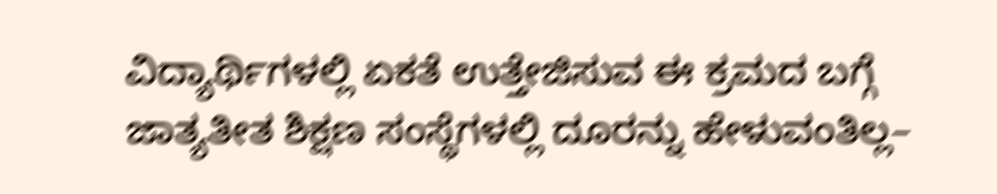ವಿದ್ಯಾರ್ಥಿಗಳಲ್ಲಿ ಏಕತೆ ಉತ್ತೇಜಿಸುವ ಈ ಕ್ರಮದ ಬಗ್ಗೆ ಜಾತ್ಯತೀತ ಶಿಕ್ಷಣ ಸಂಸ್ಥೆಗಳಲ್ಲಿ ದೂರನ್ನು ಹೇಳುವಂತಿಲ್ಲ–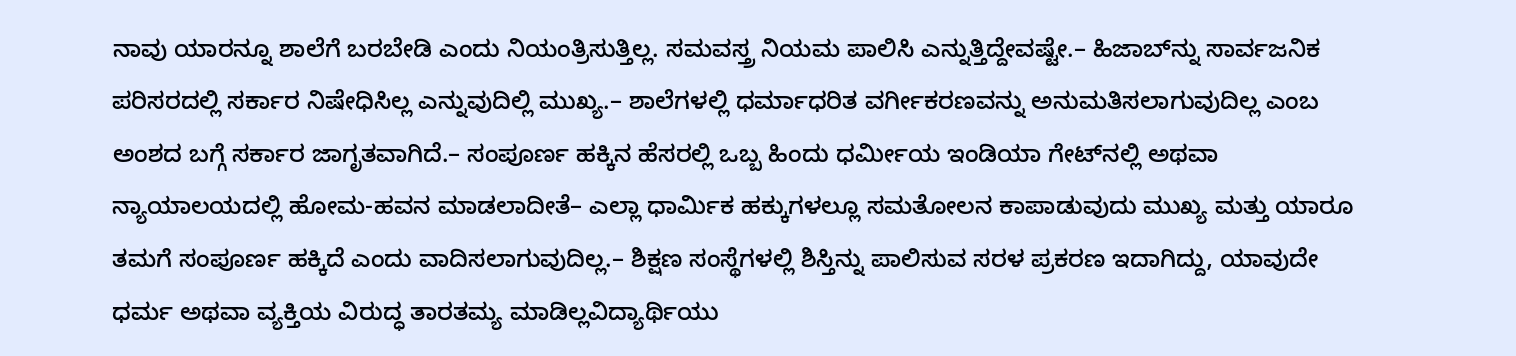ನಾವು ಯಾರನ್ನೂ ಶಾಲೆಗೆ ಬರಬೇಡಿ ಎಂದು ನಿಯಂತ್ರಿಸುತ್ತಿಲ್ಲ. ಸಮವಸ್ತ್ರ ನಿಯಮ ಪಾಲಿಸಿ ಎನ್ನುತ್ತಿದ್ದೇವಷ್ಟೇ.– ಹಿಜಾಬ್‌ನ್ನು ಸಾರ್ವಜನಿಕ ಪರಿಸರದಲ್ಲಿ ಸರ್ಕಾರ ನಿಷೇಧಿಸಿಲ್ಲ ಎನ್ನುವುದಿಲ್ಲಿ ಮುಖ್ಯ.– ಶಾಲೆಗಳಲ್ಲಿ ಧರ್ಮಾಧರಿತ ವರ್ಗೀಕರಣವನ್ನು ಅನುಮತಿಸಲಾಗುವುದಿಲ್ಲ ಎಂಬ ಅಂಶದ ಬಗ್ಗೆ ಸರ್ಕಾರ ಜಾಗೃತವಾಗಿದೆ.– ಸಂಪೂರ್ಣ ಹಕ್ಕಿನ ಹೆಸರಲ್ಲಿ ಒಬ್ಬ ಹಿಂದು ಧರ್ಮೀಯ ಇಂಡಿಯಾ ಗೇಟ್‌ನಲ್ಲಿ ಅಥವಾ ನ್ಯಾಯಾಲಯದಲ್ಲಿ ಹೋಮ-ಹವನ ಮಾಡಲಾದೀತೆ– ಎಲ್ಲಾ ಧಾರ್ಮಿಕ ಹಕ್ಕುಗಳಲ್ಲೂ ಸಮತೋಲನ ಕಾಪಾಡುವುದು ಮುಖ್ಯ ಮತ್ತು ಯಾರೂ ತಮಗೆ ಸಂಪೂರ್ಣ ಹಕ್ಕಿದೆ ಎಂದು ವಾದಿಸಲಾಗುವುದಿಲ್ಲ.– ಶಿಕ್ಷಣ ಸಂಸ್ಥೆಗಳಲ್ಲಿ ಶಿಸ್ತಿನ್ನು ಪಾಲಿಸುವ ಸರಳ ಪ್ರಕರಣ ಇದಾಗಿದ್ದು, ಯಾವುದೇ ಧರ್ಮ ಅಥವಾ ವ್ಯಕ್ತಿಯ ವಿರುದ್ಧ ತಾರತಮ್ಯ ಮಾಡಿಲ್ಲವಿದ್ಯಾರ್ಥಿಯು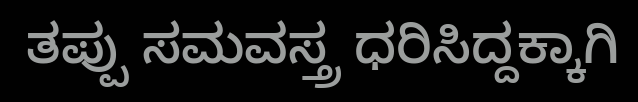ತಪ್ಪು ಸಮವಸ್ತ್ರ ಧರಿಸಿದ್ದಕ್ಕಾಗಿ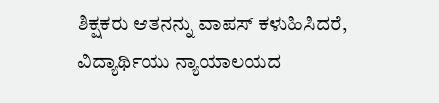ಶಿಕ್ಷಕರು ಆತನನ್ನು ವಾಪಸ್‌ ಕಳುಹಿಸಿದರೆ, ವಿದ್ಯಾರ್ಥಿಯು ನ್ಯಾಯಾಲಯದ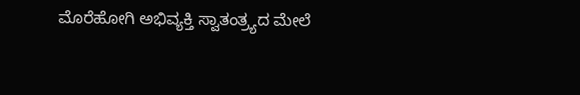ಮೊರೆಹೋಗಿ ಅಭಿವ್ಯಕ್ತಿ ಸ್ವಾತಂತ್ರ್ಯದ ಮೇಲೆ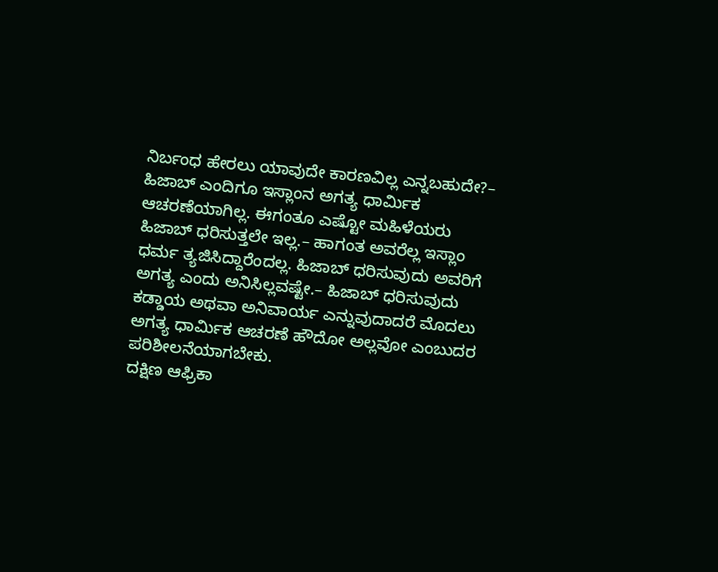ನಿರ್ಬಂಧ ಹೇರಲು ಯಾವುದೇ ಕಾರಣವಿಲ್ಲ ಎನ್ನಬಹುದೇ?– ಹಿಜಾಬ್‌ ಎಂದಿಗೂ ಇಸ್ಲಾಂನ ಅಗತ್ಯ ಧಾರ್ಮಿಕ ಆಚರಣೆಯಾಗಿಲ್ಲ. ಈಗಂತೂ ಎಷ್ಟೋ ಮಹಿಳೆಯರು ಹಿಜಾಬ್‌ ಧರಿಸುತ್ತಲೇ ಇಲ್ಲ.– ಹಾಗಂತ ಅವರೆಲ್ಲ ಇಸ್ಲಾಂ ಧರ್ಮ ತ್ಯಜಿಸಿದ್ದಾರೆಂದಲ್ಲ. ಹಿಜಾಬ್‌ ಧರಿಸುವುದು ಅವರಿಗೆ ಅಗತ್ಯ ಎಂದು ಅನಿಸಿಲ್ಲವಷ್ಟೇ.– ಹಿಜಾಬ್‌ ಧರಿಸುವುದು ಕಡ್ಡಾಯ ಅಥವಾ ಅನಿವಾರ್ಯ ಎನ್ನುವುದಾದರೆ ಮೊದಲು ಅಗತ್ಯ ಧಾರ್ಮಿಕ ಆಚರಣೆ ಹೌದೋ ಅಲ್ಲವೋ ಎಂಬುದರ ಪರಿಶೀಲನೆಯಾಗಬೇಕು.
ದಕ್ಷಿಣ ಆಫ್ರಿಕಾ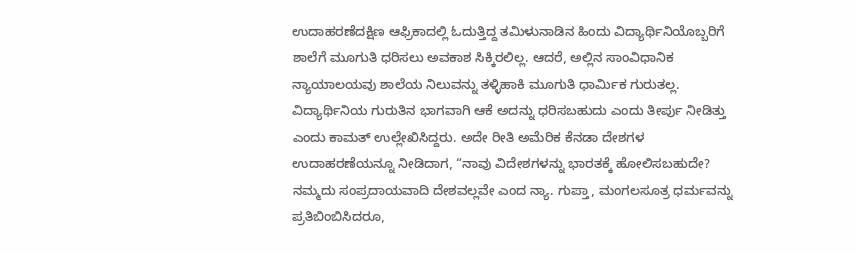ಉದಾಹರಣೆದಕ್ಷಿಣ ಆಫ್ರಿಕಾದಲ್ಲಿ ಓದುತ್ತಿದ್ದ ತಮಿಳುನಾಡಿನ ಹಿಂದು ವಿದ್ಯಾರ್ಥಿನಿಯೊಬ್ಬರಿಗೆ ಶಾಲೆಗೆ ಮೂಗುತಿ ಧರಿಸಲು ಅವಕಾಶ ಸಿಕ್ಕಿರಲಿಲ್ಲ. ಆದರೆ, ಅಲ್ಲಿನ ಸಾಂವಿಧಾನಿಕ ನ್ಯಾಯಾಲಯವು ಶಾಲೆಯ ನಿಲುವನ್ನು ತಳ್ಳಿಹಾಕಿ ಮೂಗುತಿ ಧಾರ್ಮಿಕ ಗುರುತಲ್ಲ. ವಿದ್ಯಾರ್ಥಿನಿಯ ಗುರುತಿನ ಭಾಗವಾಗಿ ಆಕೆ ಅದನ್ನು ಧರಿಸಬಹುದು ಎಂದು ತೀರ್ಪು ನೀಡಿತ್ತು ಎಂದು ಕಾಮತ್ ಉಲ್ಲೇಖಿಸಿದ್ದರು. ಅದೇ ರೀತಿ ಅಮೆರಿಕ ಕೆನಡಾ ದೇಶಗಳ ಉದಾಹರಣೆಯನ್ನೂ ನೀಡಿದಾಗ, “ನಾವು ವಿದೇಶಗಳನ್ನು ಭಾರತಕ್ಕೆ ಹೋಲಿಸಬಹುದೇ? ನಮ್ಮದು ಸಂಪ್ರದಾಯವಾದಿ ದೇಶವಲ್ಲವೇ ಎಂದ ನ್ಯಾ. ಗುಪ್ತಾ, ಮಂಗಲಸೂತ್ರ ಧರ್ಮವನ್ನು ಪ್ರತಿಬಿಂಬಿಸಿದರೂ,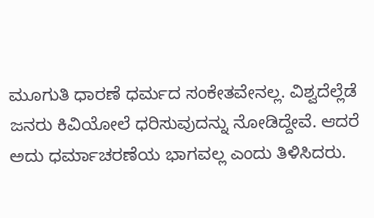ಮೂಗುತಿ ಧಾರಣೆ ಧರ್ಮದ ಸಂಕೇತವೇನಲ್ಲ. ವಿಶ್ವದೆಲ್ಲೆಡೆ ಜನರು ಕಿವಿಯೋಲೆ ಧರಿಸುವುದನ್ನು ನೋಡಿದ್ದೇವೆ. ಆದರೆ ಅದು ಧರ್ಮಾಚರಣೆಯ ಭಾಗವಲ್ಲ ಎಂದು ತಿಳಿಸಿದರು.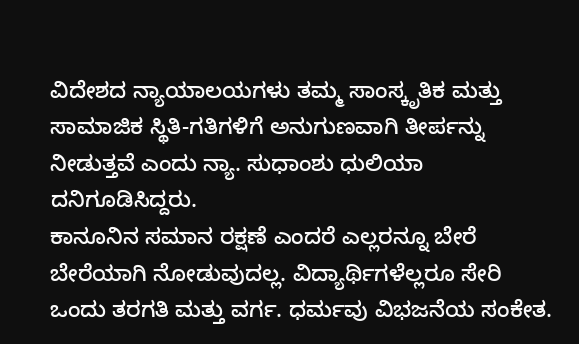ವಿದೇಶದ ನ್ಯಾಯಾಲಯಗಳು ತಮ್ಮ ಸಾಂಸ್ಕೃತಿಕ ಮತ್ತು ಸಾಮಾಜಿಕ ಸ್ಥಿತಿ-ಗತಿಗಳಿಗೆ ಅನುಗುಣವಾಗಿ ತೀರ್ಪನ್ನು ನೀಡುತ್ತವೆ ಎಂದು ನ್ಯಾ. ಸುಧಾಂಶು ಧುಲಿಯಾ ದನಿಗೂಡಿಸಿದ್ದರು.
ಕಾನೂನಿನ ಸಮಾನ ರಕ್ಷಣೆ ಎಂದರೆ ಎಲ್ಲರನ್ನೂ ಬೇರೆ ಬೇರೆಯಾಗಿ ನೋಡುವುದಲ್ಲ. ವಿದ್ಯಾರ್ಥಿಗಳೆಲ್ಲರೂ ಸೇರಿ ಒಂದು ತರಗತಿ ಮತ್ತು ವರ್ಗ. ಧರ್ಮವು ವಿಭಜನೆಯ ಸಂಕೇತ.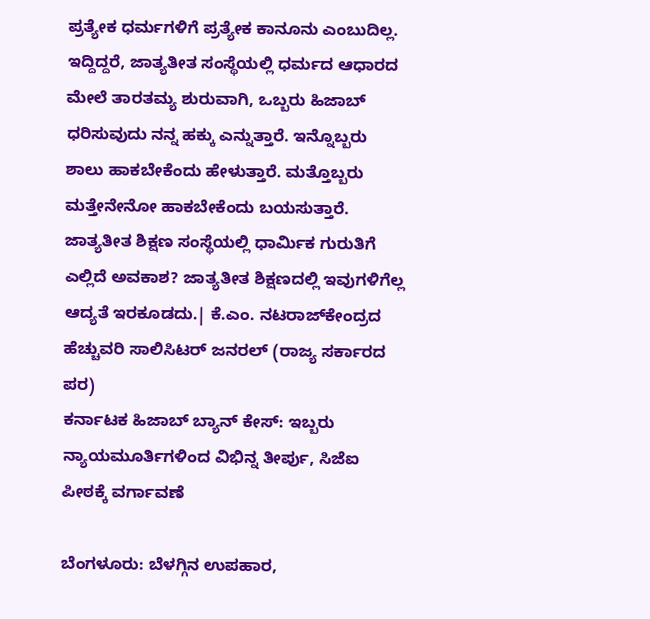ಪ್ರತ್ಯೇಕ ಧರ್ಮಗಳಿಗೆ ಪ್ರತ್ಯೇಕ ಕಾನೂನು ಎಂಬುದಿಲ್ಲ. ಇದ್ದಿದ್ದರೆ, ಜಾತ್ಯತೀತ ಸಂಸ್ಥೆಯಲ್ಲಿ ಧರ್ಮದ ಆಧಾರದ ಮೇಲೆ ತಾರತಮ್ಯ ಶುರುವಾಗಿ, ಒಬ್ಬರು ಹಿಜಾಬ್ ಧರಿಸುವುದು ನನ್ನ ಹಕ್ಕು ಎನ್ನುತ್ತಾರೆ. ಇನ್ನೊಬ್ಬರು ಶಾಲು ಹಾಕಬೇಕೆಂದು ಹೇಳುತ್ತಾರೆ. ಮತ್ತೊಬ್ಬರು ಮತ್ತೇನೇನೋ ಹಾಕಬೇಕೆಂದು ಬಯಸುತ್ತಾರೆ. ಜಾತ್ಯತೀತ ಶಿಕ್ಷಣ ಸಂಸ್ಥೆಯಲ್ಲಿ ಧಾರ್ಮಿಕ ಗುರುತಿಗೆ ಎಲ್ಲಿದೆ ಅವಕಾಶ? ಜಾತ್ಯತೀತ ಶಿಕ್ಷಣದಲ್ಲಿ ಇವುಗಳಿಗೆಲ್ಲ ಆದ್ಯತೆ ಇರಕೂಡದು.| ಕೆ.ಎಂ. ನಟರಾಜ್‌ಕೇಂದ್ರದ ಹೆಚ್ಚುವರಿ ಸಾಲಿಸಿಟರ್‌ ಜನರಲ್‌ (ರಾಜ್ಯ ಸರ್ಕಾರದ ಪರ)
ಕರ್ನಾಟಕ ಹಿಜಾಬ್ ಬ್ಯಾನ್ ಕೇಸ್: ಇಬ್ಬರು ನ್ಯಾಯಮೂರ್ತಿಗಳಿಂದ ವಿಭಿನ್ನ ತೀರ್ಪು, ಸಿಜೆಐ ಪೀಠಕ್ಕೆ ವರ್ಗಾವಣೆ

ಬೆಂಗಳೂರು: ಬೆಳಗ್ಗಿನ ಉಪಹಾರ,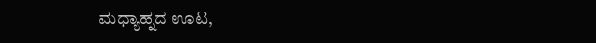ಮಧ್ಯಾಹ್ನದ ಊಟ,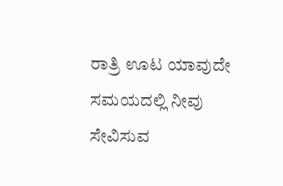ರಾತ್ರಿ ಊಟ ಯಾವುದೇ ಸಮಯದಲ್ಲಿ ನೀವು ಸೇವಿಸುವ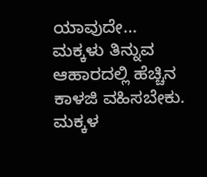ಯಾವುದೇ…
ಮಕ್ಕಳು ತಿನ್ನುವ ಆಹಾರದಲ್ಲಿ ಹೆಚ್ಚಿನ ಕಾಳಜಿ ವಹಿಸಬೇಕು. ಮಕ್ಕಳ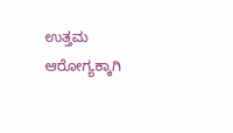ಉತ್ತಮ ಆರೋಗ್ಯಕ್ಕಾಗಿ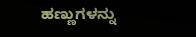ಹಣ್ಣುಗಳನ್ನು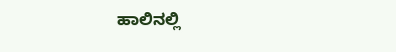ಹಾಲಿನಲ್ಲಿ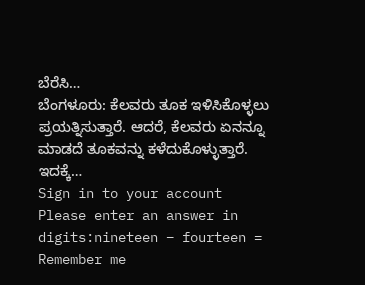ಬೆರೆಸಿ…
ಬೆಂಗಳೂರು: ಕೆಲವರು ತೂಕ ಇಳಿಸಿಕೊಳ್ಳಲು ಪ್ರಯತ್ನಿಸುತ್ತಾರೆ. ಆದರೆ, ಕೆಲವರು ಏನನ್ನೂ ಮಾಡದೆ ತೂಕವನ್ನು ಕಳೆದುಕೊಳ್ಳುತ್ತಾರೆ. ಇದಕ್ಕೆ…
Sign in to your account
Please enter an answer in digits:nineteen − fourteen =
Remember me